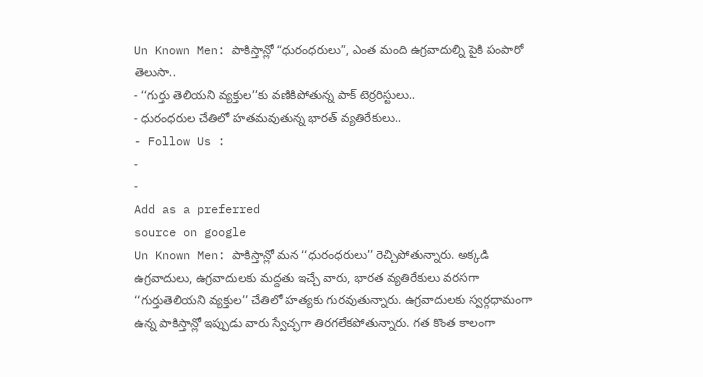Un Known Men: పాకిస్తాన్లో “ధురంధరులు”, ఎంత మంది ఉగ్రవాదుల్ని పైకి పంపారో తెలుసా..
- ‘‘గుర్తు తెలియని వ్యక్తుల’’కు వణికిపోతున్న పాక్ టెర్రరిస్టులు..
- ధురంధరుల చేతిలో హతమవుతున్న భారత్ వ్యతిరేకులు..
- Follow Us :
-
-
Add as a preferred
source on google
Un Known Men: పాకిస్తాన్లో మన ‘‘ధురంధరులు’’ రెచ్చిపోతున్నారు. అక్కడి ఉగ్రవాదులు, ఉగ్రవాదులకు మద్దతు ఇచ్చే వారు, భారత వ్యతిరేకులు వరసగా ‘‘గుర్తుతెలియని వ్యక్తుల’’ చేతిలో హత్యకు గురవుతున్నారు. ఉగ్రవాదులకు స్వర్గధామంగా ఉన్న పాకిస్తాన్లో ఇప్పుడు వారు స్వేచ్ఛగా తిరగలేకపోతున్నారు. గత కొంత కాలంగా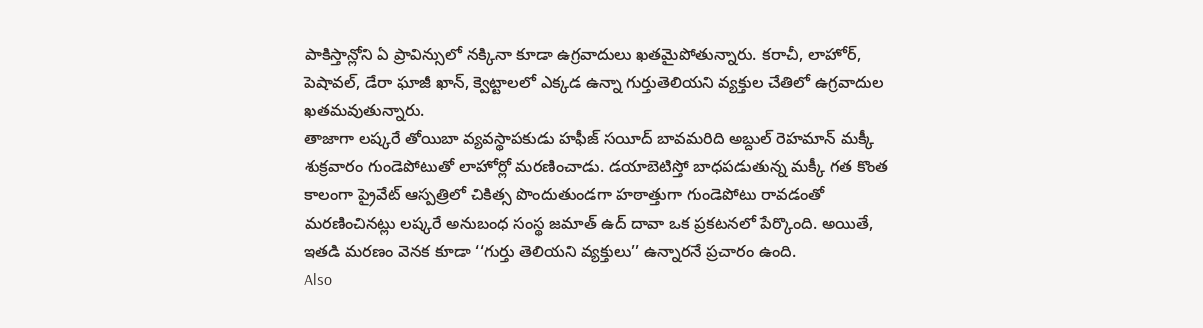పాకిస్తాన్లోని ఏ ప్రావిన్సులో నక్కినా కూడా ఉగ్రవాదులు ఖతమైపోతున్నారు. కరాచీ, లాహోర్, పెషావల్, డేరా ఘాజీ ఖాన్, క్వెట్టాలలో ఎక్కడ ఉన్నా గుర్తుతెలియని వ్యక్తుల చేతిలో ఉగ్రవాదుల ఖతమవుతున్నారు.
తాజాగా లష్కరే తోయిబా వ్యవస్థాపకుడు హఫీజ్ సయీద్ బావమరిది అబ్దుల్ రెహమాన్ మక్కీ శుక్రవారం గుండెపోటుతో లాహోర్లో మరణించాడు. డయాబెటిస్తో బాధపడుతున్న మక్కీ గత కొంత కాలంగా ప్రైవేట్ ఆస్పత్రిలో చికిత్స పొందుతుండగా హఠాత్తుగా గుండెపోటు రావడంతో మరణించినట్లు లష్కరే అనుబంధ సంస్థ జమాత్ ఉద్ దావా ఒక ప్రకటనలో పేర్కొంది. అయితే, ఇతడి మరణం వెనక కూడా ‘‘గుర్తు తెలియని వ్యక్తులు’’ ఉన్నారనే ప్రచారం ఉంది.
Also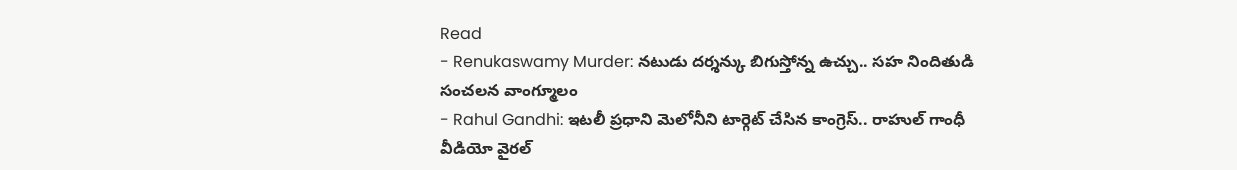Read
- Renukaswamy Murder: నటుడు దర్శన్కు బిగుస్తోన్న ఉచ్చు.. సహ నిందితుడి సంచలన వాంగ్మూలం
- Rahul Gandhi: ఇటలీ ప్రధాని మెలోనీని టార్గెట్ చేసిన కాంగ్రెస్.. రాహుల్ గాంధీ వీడియో వైరల్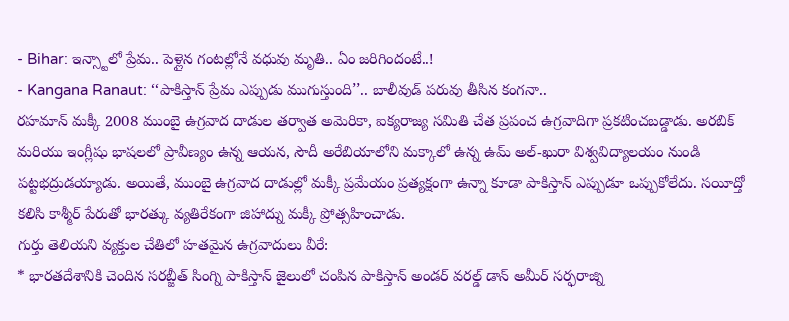- Bihar: ఇన్స్టాలో ప్రేమ.. పెళ్లైన గంటల్లోనే వధువు మృతి.. ఏం జరిగిందంటే..!
- Kangana Ranaut: ‘‘పాకిస్తాన్ ప్రేమ ఎప్పుడు ముగుస్తుంది’’.. బాలీవుడ్ పరువు తీసిన కంగనా..
రహమాన్ మక్కీ 2008 ముంబై ఉగ్రవాద దాడుల తర్వాత అమెరికా, ఐక్యరాజ్య సమితి చేత ప్రపంచ ఉగ్రవాదిగా ప్రకటించబడ్డాడు. అరబిక్ మరియు ఇంగ్లీషు భాషలలో ప్రావీణ్యం ఉన్న ఆయన, సౌదీ అరేబియాలోని మక్కాలో ఉన్న ఉమ్ అల్-ఖురా విశ్వవిద్యాలయం నుండి పట్టభద్రుడయ్యాడు. అయితే, ముంబై ఉగ్రవాద దాడుల్లో మక్కీ ప్రమేయం ప్రత్యక్షంగా ఉన్నా కూడా పాకిస్తాన్ ఎప్పుడూ ఒప్పుకోలేదు. సయీద్తో కలిసి కాశ్మీర్ పేరుతో భారత్కు వ్యతిరేకంగా జిహాద్ను మక్కీ ప్రోత్సహించాడు.
గుర్తు తెలియని వ్యక్తుల చేతిలో హతమైన ఉగ్రవాదులు వీరే:
* భారతదేశానికి చెందిన సరబ్జీత్ సింగ్ని పాకిస్తాన్ జైలులో చంపిన పాకిస్తాన్ అండర్ వరల్డ్ డాన్ అమీర్ సర్ఫరాజ్ని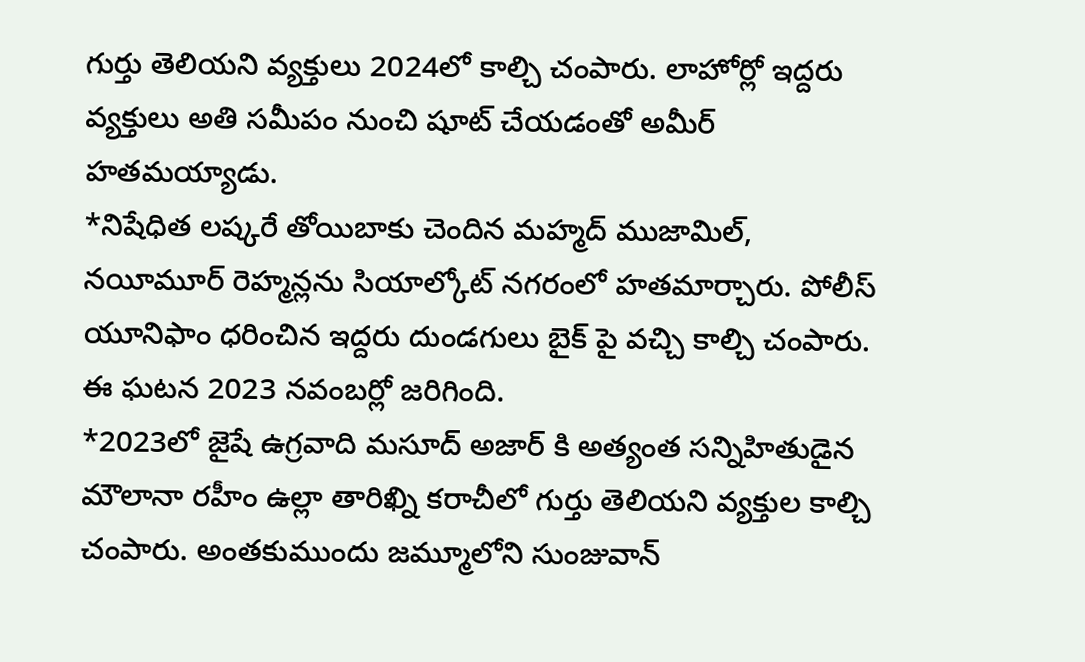గుర్తు తెలియని వ్యక్తులు 2024లో కాల్చి చంపారు. లాహోర్లో ఇద్దరు వ్యక్తులు అతి సమీపం నుంచి షూట్ చేయడంతో అమీర్ హతమయ్యాడు.
*నిషేధిత లష్కరే తోయిబాకు చెందిన మహ్మద్ ముజామిల్, నయీమూర్ రెహ్మన్లను సియాల్కోట్ నగరంలో హతమార్చారు. పోలీస్ యూనిఫాం ధరించిన ఇద్దరు దుండగులు బైక్ పై వచ్చి కాల్చి చంపారు. ఈ ఘటన 2023 నవంబర్లో జరిగింది.
*2023లో జైషే ఉగ్రవాది మసూద్ అజార్ కి అత్యంత సన్నిహితుడైన మౌలానా రహీం ఉల్లా తారిఖ్ని కరాచీలో గుర్తు తెలియని వ్యక్తుల కాల్చి చంపారు. అంతకుముందు జమ్మూలోని సుంజువాన్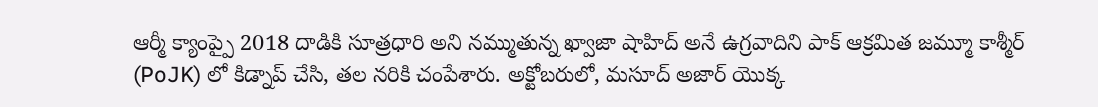ఆర్మీ క్యాంప్పై 2018 దాడికి సూత్రధారి అని నమ్ముతున్న ఖ్వాజా షాహిద్ అనే ఉగ్రవాదిని పాక్ ఆక్రమిత జమ్మూ కాశ్మీర్ (PoJK) లో కిడ్నాప్ చేసి, తల నరికి చంపేశారు. అక్టోబరులో, మసూద్ అజార్ యొక్క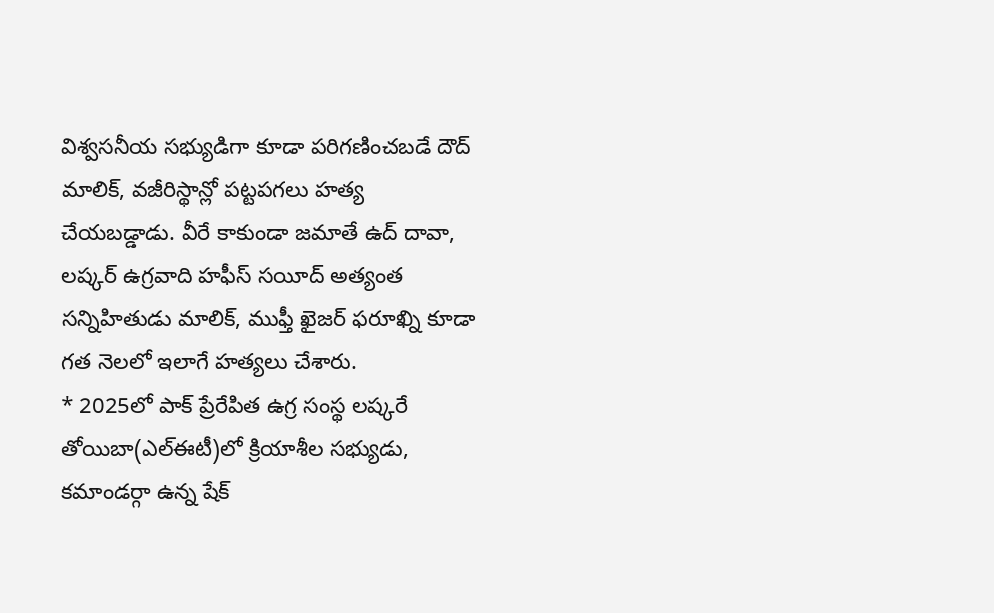విశ్వసనీయ సభ్యుడిగా కూడా పరిగణించబడే దౌద్ మాలిక్, వజీరిస్థాన్లో పట్టపగలు హత్య చేయబడ్డాడు. వీరే కాకుండా జమాతే ఉద్ దావా, లష్కర్ ఉగ్రవాది హఫీస్ సయీద్ అత్యంత సన్నిహితుడు మాలిక్, ముఫ్తీ ఖైజర్ ఫరూఖ్ని కూడా గత నెలలో ఇలాగే హత్యలు చేశారు.
* 2025లో పాక్ ప్రేరేపిత ఉగ్ర సంస్థ లష్కరే తోయిబా(ఎల్ఈటీ)లో క్రియాశీల సభ్యుడు, కమాండర్గా ఉన్న షేక్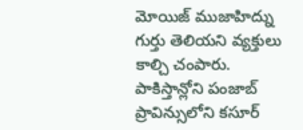మోయిజ్ ముజాహిద్ను గుర్తు తెలియని వ్యక్తులు కాల్చి చంపారు. పాకిస్తాన్లోని పంజాబ్ ప్రావిన్సులోని కసూర్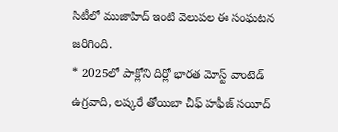సిటీలో ముజాహిద్ ఇంటి వెలుపల ఈ సంఘటన జరిగింది.
* 2025లో పాక్లోని దిర్లో భారత మోస్ట్ వాంటెడ్ ఉగ్రవాది, లష్కరే తోయిబా చీఫ్ హఫీజ్ సయీద్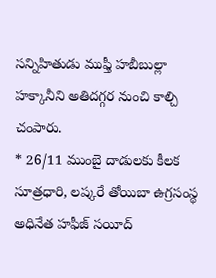సన్నిహితుడు ముఫ్తీ హబీబుల్లా హక్కానీని అతిదగ్గర నుంచి కాల్చి చంపారు.
* 26/11 ముంబై దాడులకు కీలక సూత్రధారి, లష్కరే తోయిబా ఉగ్రసంస్థ అధినేత హఫీజ్ సయీద్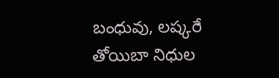బంధువు, లష్కరే తోయిబా నిధుల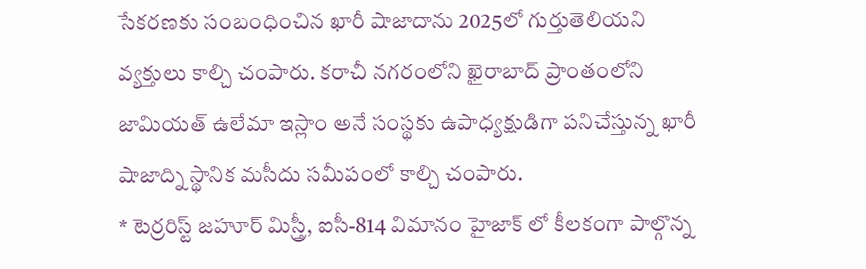సేకరణకు సంబంధించిన ఖారీ షాజాదాను 2025లో గుర్తుతెలియని వ్యక్తులు కాల్చి చంపారు. కరాచీ నగరంలోని ఖైరాబాద్ ప్రాంతంలోని జామియత్ ఉలేమా ఇస్లాం అనే సంస్థకు ఉపాధ్యక్షుడిగా పనిచేస్తున్న ఖారీ షాజాద్ని స్థానిక మసీదు సమీపంలో కాల్చి చంపారు.
* టెర్రరిస్ట్ జహూర్ మిస్త్రీ, ఐసీ-814 విమానం హైజాక్ లో కీలకంగా పాల్గొన్న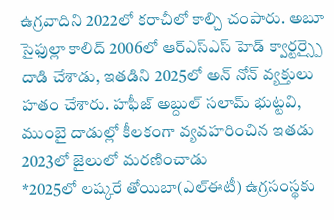ఉగ్రవాదిని 2022లో కరాచీలో కాల్చి చంపారు. అబూ సైఫుల్లా కాలిద్ 2006లో ఆర్ఎస్ఎస్ హెడ్ క్వార్టర్స్పై దాడి చేశాడు, ఇతడిని 2025లో అన్ నోన్ వ్యక్తులు హతం చేశారు. హఫీజ్ అబ్దుల్ సలామ్ భుట్టవి, ముంబై దాడుల్లో కీలకంగా వ్యవహరించిన ఇతడు 2023లో జైలులో మరణించాడు
*2025లో లష్కరే తోయిబా(ఎల్ఈటీ) ఉగ్రసంస్థకు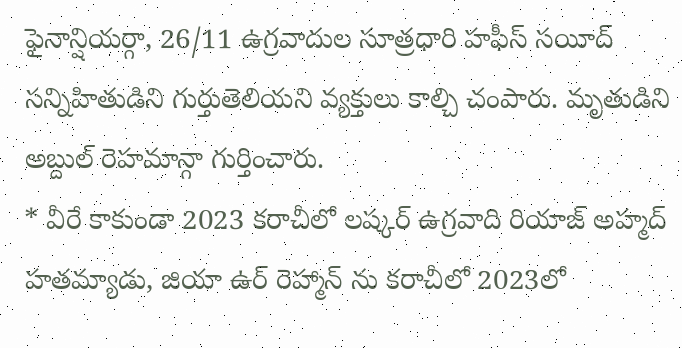ఫైనాన్షియర్గా, 26/11 ఉగ్రవాదుల సూత్రధారి హఫీస్ సయీద్ సన్నిహితుడిని గుర్తుతెలియని వ్యక్తులు కాల్చి చంపారు. మృతుడిని అబ్దుల్ రెహమాన్గా గుర్తించారు.
* వీరే కాకుండా 2023 కరాచీలో లష్కర్ ఉగ్రవాది రియాజ్ అహ్మద్ హతమ్యాడు, జియా ఉర్ రెహ్మాన్ ను కరాచీలో 2023లో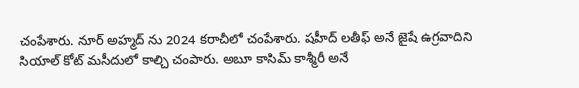చంపేశారు. నూర్ అహ్మద్ ను 2024 కరాచీలో చంపేశారు. షహీద్ లతీఫ్ అనే జైషే ఉగ్రవాదిని సియాల్ కోట్ మసీదులో కాల్చి చంపారు. అబూ కాసిమ్ కాశ్మీరీ అనే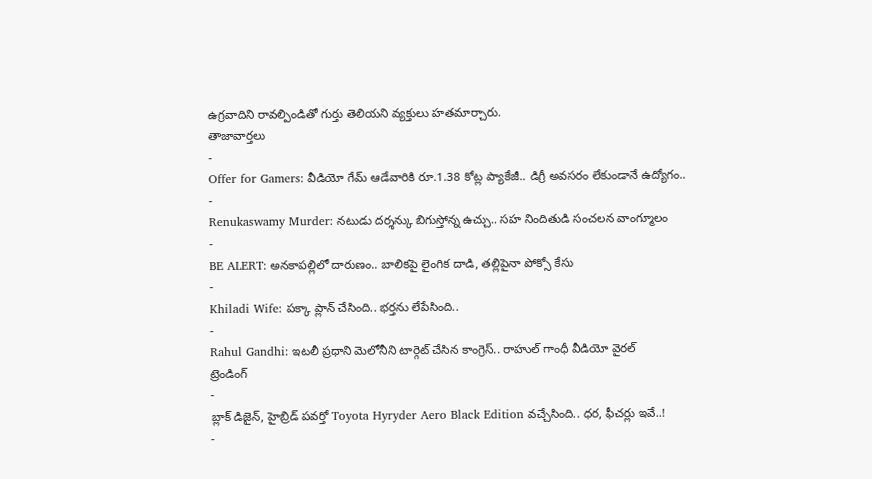ఉగ్రవాదిని రావల్పిండితో గుర్తు తెలియని వ్యక్తులు హతమార్చారు.
తాజావార్తలు
-
Offer for Gamers: వీడియో గేమ్ ఆడేవారికి రూ.1.38 కోట్ల ప్యాకేజీ.. డిగ్రీ అవసరం లేకుండానే ఉద్యోగం..
-
Renukaswamy Murder: నటుడు దర్శన్కు బిగుస్తోన్న ఉచ్చు.. సహ నిందితుడి సంచలన వాంగ్మూలం
-
BE ALERT: అనకాపల్లిలో దారుణం.. బాలికపై లైంగిక దాడి, తల్లిపైనా పోక్సో కేసు
-
Khiladi Wife: పక్కా ప్లాన్ చేసింది.. భర్తను లేపేసింది..
-
Rahul Gandhi: ఇటలీ ప్రధాని మెలోనీని టార్గెట్ చేసిన కాంగ్రెస్.. రాహుల్ గాంధీ వీడియో వైరల్
ట్రెండింగ్
-
బ్లాక్ డిజైన్, హైబ్రిడ్ పవర్తో Toyota Hyryder Aero Black Edition వచ్చేసింది.. ధర, ఫీచర్లు ఇవే..!
-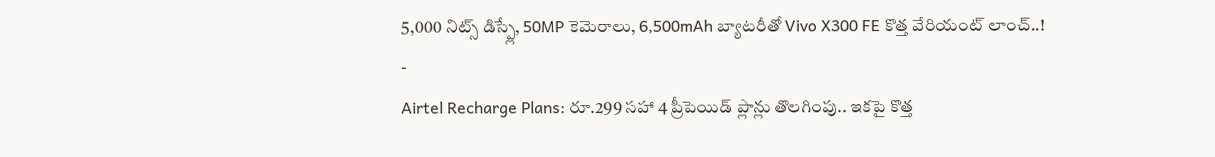5,000 నిట్స్ డిస్ప్లే, 50MP కెమెరాలు, 6,500mAh బ్యాటరీతో Vivo X300 FE కొత్త వేరియంట్ లాంచ్..!
-
Airtel Recharge Plans: రూ.299 సహా 4 ప్రీపెయిడ్ ప్లాన్లు తొలగింపు.. ఇకపై కొత్త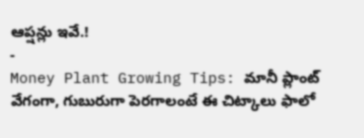ఆప్షన్లు ఇవే.!
-
Money Plant Growing Tips: మానీ ప్లాంట్ వేగంగా, గుబురుగా పెరగాలంటే ఈ చిట్కాలు ఫాలో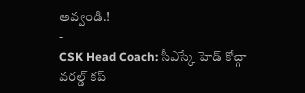అవ్వండి.!
-
CSK Head Coach: సీఎస్కే హెడ్ కోచ్గా వరల్డ్ కప్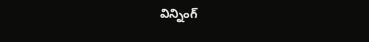విన్నింగ్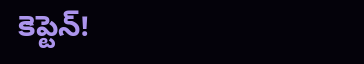కెప్టెన్!